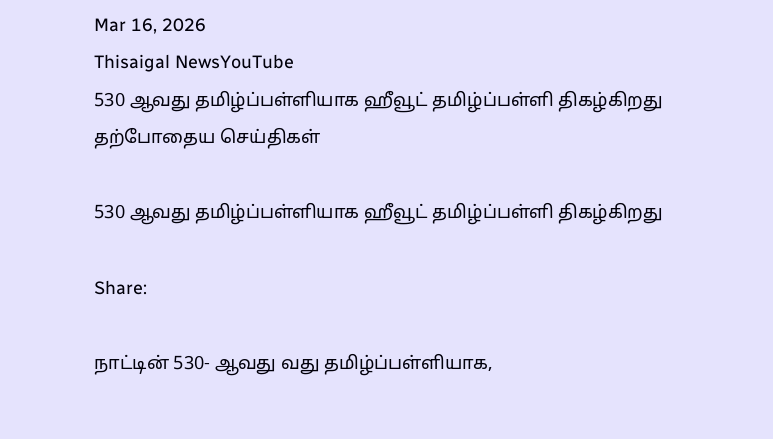Mar 16, 2026
Thisaigal NewsYouTube
530 ஆவது தமிழ்ப்பள்ளியாக ஹீவூட் தமிழ்ப்பள்ளி திகழ்கிறது
தற்போதைய செய்திகள்

530 ஆவது தமிழ்ப்பள்ளியாக ஹீவூட் தமிழ்ப்பள்ளி திகழ்கிறது

Share:

நாட்டின் 530- ஆவது வது தமிழ்ப்பள்ளியாக,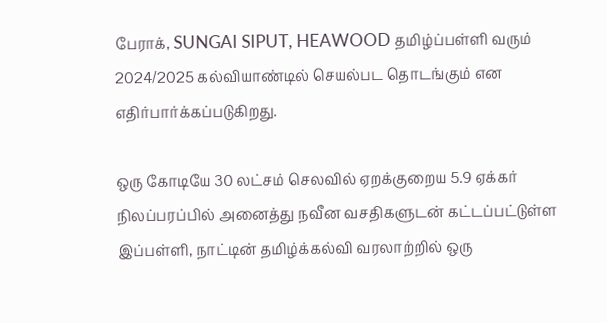பேராக், SUNGAI SIPUT, HEAWOOD தமிழ்ப்பள்ளி வரும் 2024/2025 கல்வியாண்டில் செயல்பட தொடங்கும் என எதிர்பார்க்கப்படுகிறது.

ஒரு கோடியே 30 லட்சம் செலவில் ஏறக்குறைய 5.9 ஏக்கர் நிலப்பரப்பில் அனைத்து நவீன வசதிகளுடன் கட்டப்பட்டுள்ள இப்பள்ளி, நாட்டின் தமிழ்க்கல்வி வரலாற்றில் ஒரு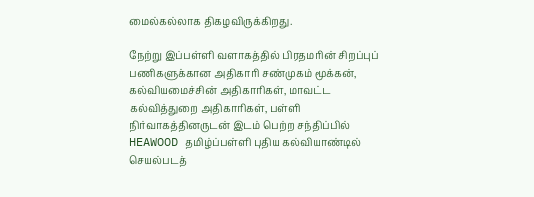மைல்கல்லாக திகழவிருக்கிறது.

நேற்று இப்பள்ளி வளாகத்தில் பிரதமரின் சிறப்புப் பணிகளுக்கான அதிகாரி சண்முகம் மூக்கன், கல்வியமைச்சின் அதிகாரிகள், மாவட்ட கல்வித்துறை அதிகாரிகள், பள்ளி நிர்வாகத்தினருடன் இடம் பெற்ற சந்திப்பில் HEAWOOD தமிழ்ப்பள்ளி புதிய கல்வியாண்டில் செயல்படத்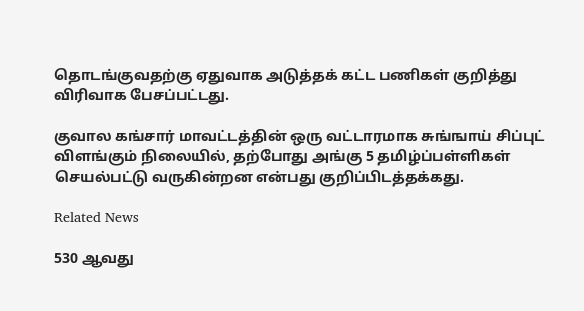தொடங்குவதற்கு ஏதுவாக அடுத்தக் கட்ட பணிகள் குறித்து விரிவாக பேசப்பட்டது.

குவால கங்சார் மாவட்டத்தின் ஒரு வட்டாரமாக சுங்ஙாய் சிப்புட் விளங்கும் நிலையில், தற்போது அங்கு 5 தமிழ்ப்பள்ளிகள் செயல்பட்டு வருகின்றன என்பது குறிப்பிடத்தக்கது.

Related News

530 ஆவது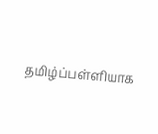தமிழ்ப்பள்ளியாக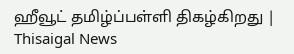ஹீவூட் தமிழ்ப்பள்ளி திகழ்கிறது | Thisaigal News